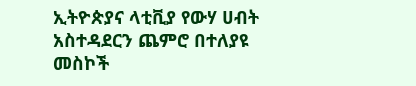ኢትዮጵያና ላቲቪያ የውሃ ሀብት አስተዳደርን ጨምሮ በተለያዩ መስኮች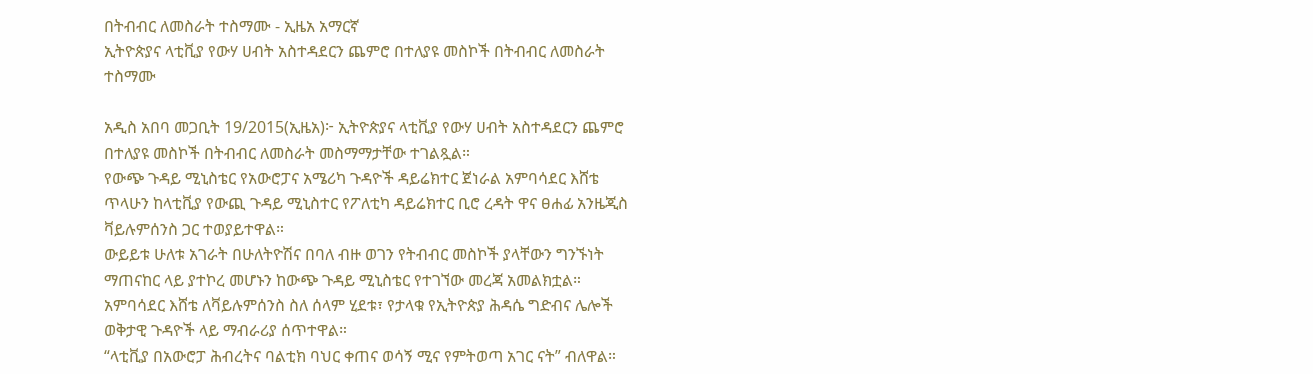በትብብር ለመስራት ተስማሙ - ኢዜአ አማርኛ
ኢትዮጵያና ላቲቪያ የውሃ ሀብት አስተዳደርን ጨምሮ በተለያዩ መስኮች በትብብር ለመስራት ተስማሙ

አዲስ አበባ መጋቢት 19/2015(ኢዜአ)፦ ኢትዮጵያና ላቲቪያ የውሃ ሀብት አስተዳደርን ጨምሮ በተለያዩ መስኮች በትብብር ለመስራት መስማማታቸው ተገልጿል።
የውጭ ጉዳይ ሚኒስቴር የአውሮፓና አሜሪካ ጉዳዮች ዳይሬክተር ጀነራል አምባሳደር እሸቴ ጥላሁን ከላቲቪያ የውጪ ጉዳይ ሚኒስተር የፖለቲካ ዳይሬክተር ቢሮ ረዳት ዋና ፀሐፊ አንዜጂስ ቫይሉምሰንስ ጋር ተወያይተዋል።
ውይይቱ ሁለቱ አገራት በሁለትዮሽና በባለ ብዙ ወገን የትብብር መስኮች ያላቸውን ግንኙነት ማጠናከር ላይ ያተኮረ መሆኑን ከውጭ ጉዳይ ሚኒስቴር የተገኘው መረጃ አመልክቷል።
አምባሳደር እሸቴ ለቫይሉምሰንስ ስለ ሰላም ሂደቱ፣ የታላቁ የኢትዮጵያ ሕዳሴ ግድብና ሌሎች ወቅታዊ ጉዳዮች ላይ ማብራሪያ ሰጥተዋል።
“ላቲቪያ በአውሮፓ ሕብረትና ባልቲክ ባህር ቀጠና ወሳኝ ሚና የምትወጣ አገር ናት” ብለዋል።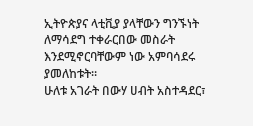ኢትዮጵያና ላቲቪያ ያላቸውን ግንኙነት ለማሳደግ ተቀራርበው መስራት እንደሚኖርባቸውም ነው አምባሳደሩ ያመለከቱት።
ሁለቱ አገራት በውሃ ሀብት አስተዳደር፣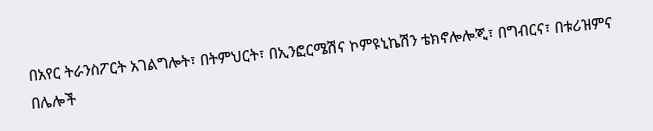በአየር ትራንስፖርት አገልግሎት፣ በትምህርት፣ በኢንፎርሜሽና ኮምዩኒኬሽን ቴክኖሎሎጂ፣ በግብርና፣ በቱሪዝምና በሌሎች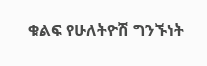ቁልፍ የሁለትዮሽ ግንኙነት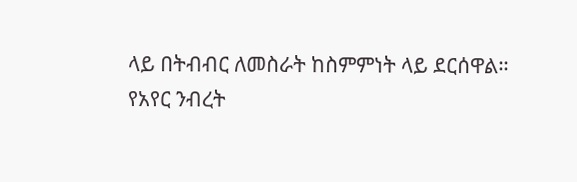ላይ በትብብር ለመስራት ከስምምነት ላይ ደርሰዋል።
የአየር ንብረት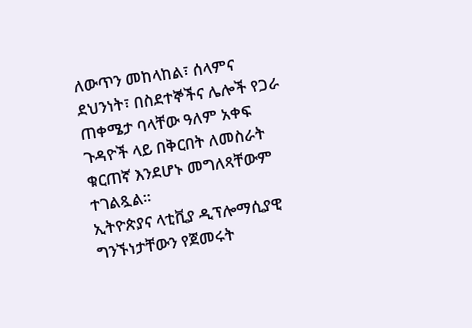ለውጥን መከላከል፣ ሰላምና ደህንነት፣ በስደተኞችና ሌሎች የጋራ ጠቀሜታ ባላቸው ዓለም አቀፍ ጉዳዮች ላይ በቅርበት ለመስራት ቁርጠኛ እንደሆኑ መግለጻቸውም ተገልጿል።
ኢትዮጵያና ላቲቪያ ዲፕሎማሲያዊ ግንኙነታቸውን የጀመሩት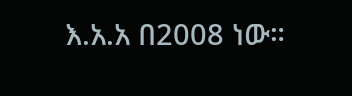እ.አ.አ በ2008 ነው።